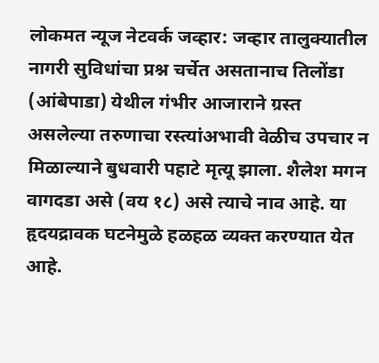लोकमत न्यूज नेटवर्क जव्हार: जव्हार तालुक्यातील नागरी सुविधांचा प्रश्न चर्चेत असतानाच तिलोंडा (आंबेपाडा) येथील गंभीर आजाराने ग्रस्त असलेल्या तरुणाचा रस्त्यांअभावी वेळीच उपचार न मिळाल्याने बुधवारी पहाटे मृत्यू झाला. शैलेश मगन वागदडा असे (वय १८) असे त्याचे नाव आहे. या हृदयद्रावक घटनेमुळे हळहळ व्यक्त करण्यात येत आहे.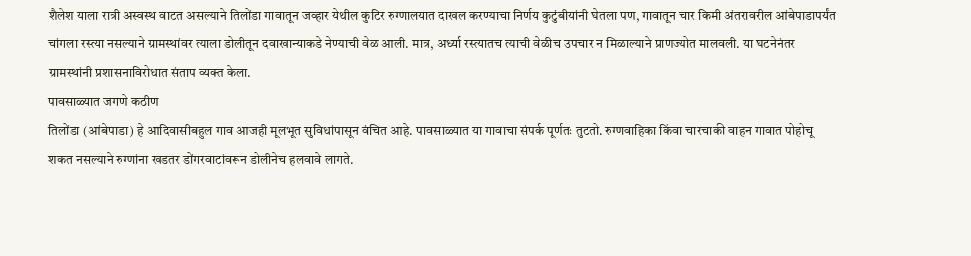शैलेश याला रात्री अस्वस्थ वाटत असल्याने तिलोंडा गावातून जव्हार येथील कुटिर रुग्णालयात दाखल करण्याचा निर्णय कुटुंबीयांनी घेतला पण, गावातून चार किमी अंतरावरील आंबेपाडापर्यंत चांगला रस्त्या नसल्याने ग्रामस्थांवर त्याला डोलीतून दवाखान्याकडे नेण्याची वेळ आली. मात्र, अर्ध्या रस्त्यातच त्याची वेळीच उपचार न मिळाल्याने प्राणज्योत मालवली. या घटनेनंतर ग्रामस्थांनी प्रशासनाविरोधात संताप व्यक्त केला.
पावसाळ्यात जगणे कठीण
तिलोंडा (आंबेपाडा) हे आदिवासीबहुल गाव आजही मूलभूत सुविधांपासून वंचित आहे. पावसाळ्यात या गावाचा संपर्क पूर्णतः तुटतो. रुग्णवाहिका किंवा चारचाकी वाहन गावात पोहोचू शकत नसल्याने रुग्णांना खडतर डोंगरवाटांवरून डोलीनेच हलवावे लागते.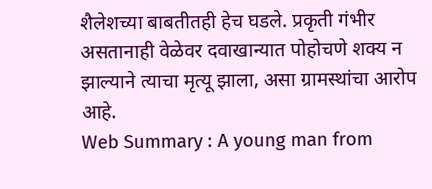शैलेशच्या बाबतीतही हेच घडले. प्रकृती गंभीर असतानाही वेळेवर दवाखान्यात पोहोचणे शक्य न झाल्याने त्याचा मृत्यू झाला, असा ग्रामस्थांचा आरोप आहे.
Web Summary : A young man from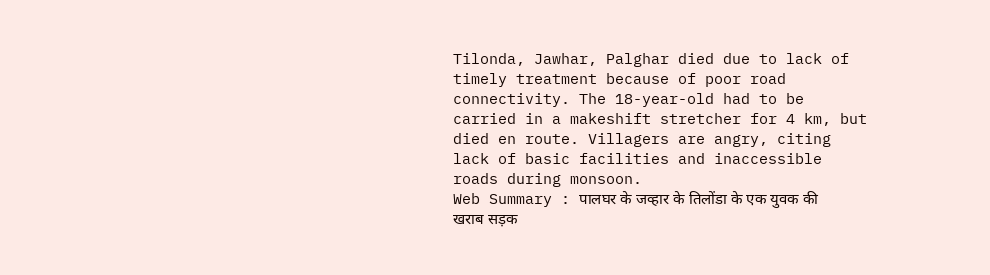Tilonda, Jawhar, Palghar died due to lack of timely treatment because of poor road connectivity. The 18-year-old had to be carried in a makeshift stretcher for 4 km, but died en route. Villagers are angry, citing lack of basic facilities and inaccessible roads during monsoon.
Web Summary : पालघर के जव्हार के तिलोंडा के एक युवक की खराब सड़क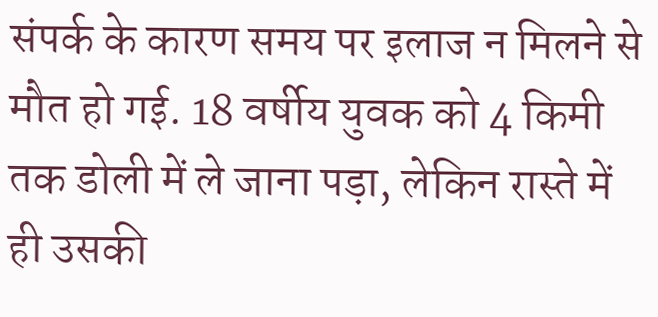संपर्क के कारण समय पर इलाज न मिलने से मौत हो गई. 18 वर्षीय युवक को 4 किमी तक डोली में ले जाना पड़ा, लेकिन रास्ते में ही उसकी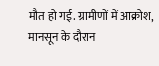मौत हो गई. ग्रामीणों में आक्रोश, मानसून के दौरान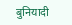बुनियादी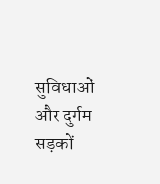सुविधाओं और दुर्गम सड़कों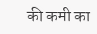की कमी का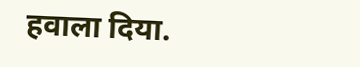हवाला दिया.